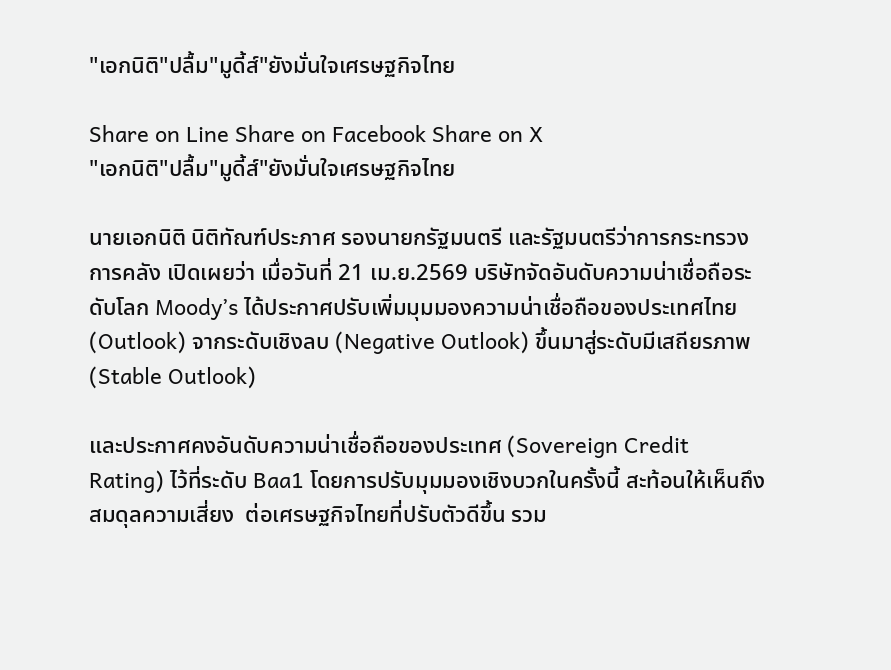"เอกนิติ"ปลื้ม"มูดี้ส์"ยังมั่นใจเศรษฐกิจไทย

Share on Line Share on Facebook Share on X
"เอกนิติ"ปลื้ม"มูดี้ส์"ยังมั่นใจเศรษฐกิจไทย

นายเอกนิติ นิติทัณฑ์ประภาศ รองนายกรัฐมนตรี และรัฐมนตรีว่าการกระทรวงการคลัง เปิดเผยว่า เมื่อวันที่ 21 เม.ย.2569 บริษัทจัดอันดับความน่าเชื่อถือระดับโลก Moody’s ได้ประกาศปรับเพิ่มมุมมองความน่าเชื่อถือของประเทศไทย (Outlook) จากระดับเชิงลบ (Negative Outlook) ขึ้นมาสู่ระดับมีเสถียรภาพ (Stable Outlook)

และประกาศคงอันดับความน่าเชื่อถือของประเทศ (Sovereign Credit Rating) ไว้ที่ระดับ Baa1 โดยการปรับมุมมองเชิงบวกในครั้งนี้ สะท้อนให้เห็นถึงสมดุลความเสี่ยง  ต่อเศรษฐกิจไทยที่ปรับตัวดีขึ้น รวม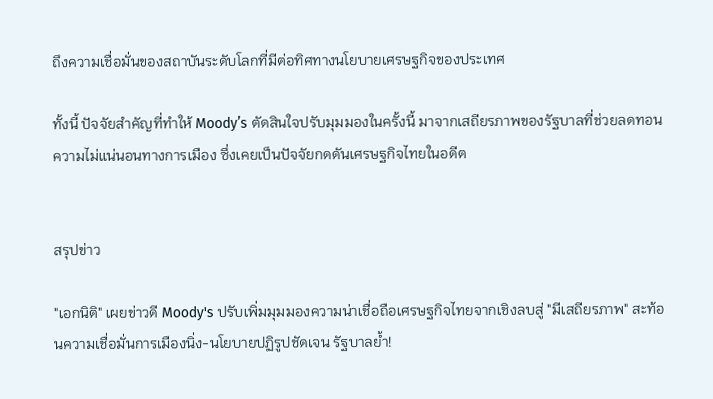ถึงความเชื่อมั่นของสถาบันระดับโลกที่มีต่อทิศทางนโยบายเศรษฐกิจของประเทศ

ทั้งนี้ ปัจจัยสำคัญที่ทำให้ Moody’s ตัดสินใจปรับมุมมองในครั้งนี้ มาจากเสถียรภาพของรัฐบาลที่ช่วยลดทอนความไม่แน่นอนทางการเมือง ซึ่งเคยเป็นปัจจัยกดดันเศรษฐกิจไทยในอดีต


สรุปข่าว

"เอกนิติ" เผยข่าวดี Moody's ปรับเพิ่มมุมมองความน่าเชื่อถือเศรษฐกิจไทยจากเชิงลบสู่ "มีเสถียรภาพ" สะท้อนความเชื่อมั่นการเมืองนิ่ง-นโยบายปฏิรูปชัดเจน รัฐบาลย้ำ!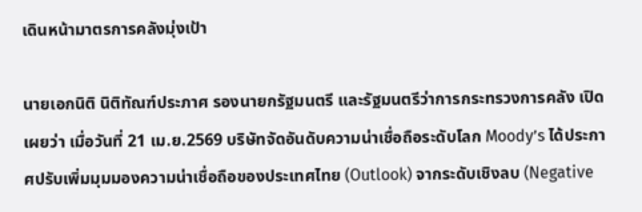เดินหน้ามาตรการคลังมุ่งเป้า

นายเอกนิติ นิติทัณฑ์ประภาศ รองนายกรัฐมนตรี และรัฐมนตรีว่าการกระทรวงการคลัง เปิดเผยว่า เมื่อวันที่ 21 เม.ย.2569 บริษัทจัดอันดับความน่าเชื่อถือระดับโลก Moody’s ได้ประกาศปรับเพิ่มมุมมองความน่าเชื่อถือของประเทศไทย (Outlook) จากระดับเชิงลบ (Negative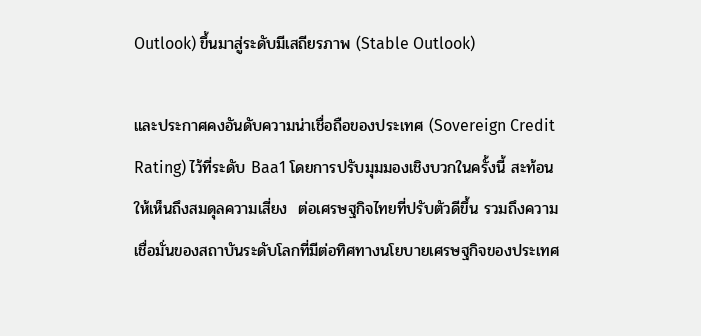Outlook) ขึ้นมาสู่ระดับมีเสถียรภาพ (Stable Outlook)

และประกาศคงอันดับความน่าเชื่อถือของประเทศ (Sovereign Credit Rating) ไว้ที่ระดับ Baa1 โดยการปรับมุมมองเชิงบวกในครั้งนี้ สะท้อนให้เห็นถึงสมดุลความเสี่ยง  ต่อเศรษฐกิจไทยที่ปรับตัวดีขึ้น รวมถึงความเชื่อมั่นของสถาบันระดับโลกที่มีต่อทิศทางนโยบายเศรษฐกิจของประเทศ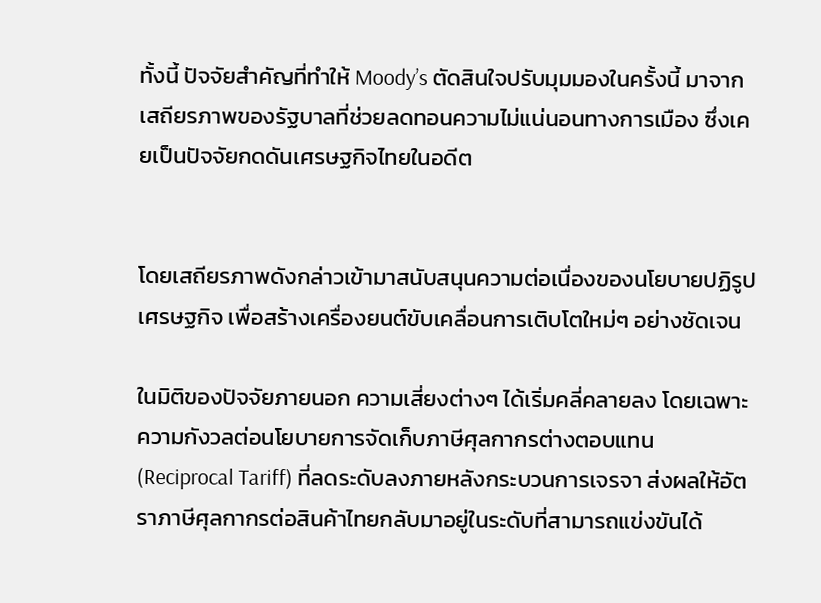ทั้งนี้ ปัจจัยสำคัญที่ทำให้ Moody’s ตัดสินใจปรับมุมมองในครั้งนี้ มาจากเสถียรภาพของรัฐบาลที่ช่วยลดทอนความไม่แน่นอนทางการเมือง ซึ่งเคยเป็นปัจจัยกดดันเศรษฐกิจไทยในอดีต


โดยเสถียรภาพดังกล่าวเข้ามาสนับสนุนความต่อเนื่องของนโยบายปฏิรูปเศรษฐกิจ เพื่อสร้างเครื่องยนต์ขับเคลื่อนการเติบโตใหม่ๆ อย่างชัดเจน

ในมิติของปัจจัยภายนอก ความเสี่ยงต่างๆ ได้เริ่มคลี่คลายลง โดยเฉพาะความกังวลต่อนโยบายการจัดเก็บภาษีศุลกากรต่างตอบแทน (Reciprocal Tariff) ที่ลดระดับลงภายหลังกระบวนการเจรจา ส่งผลให้อัตราภาษีศุลกากรต่อสินค้าไทยกลับมาอยู่ในระดับที่สามารถแข่งขันได้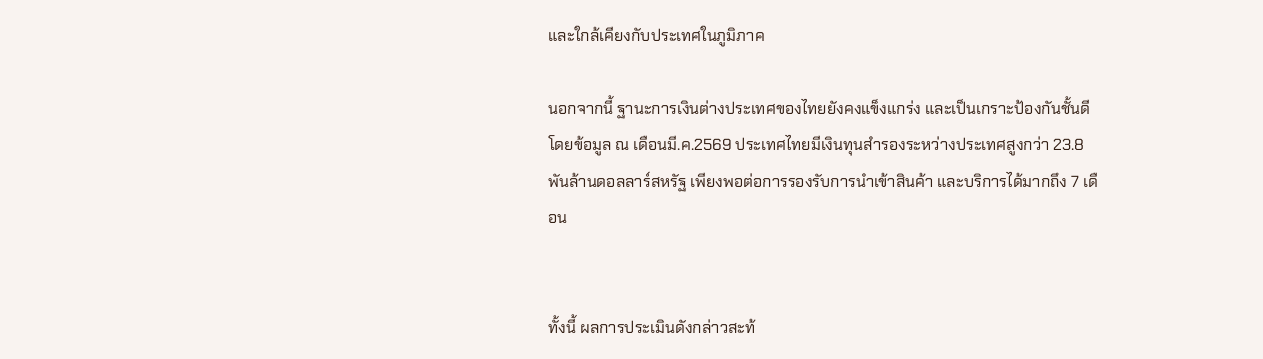และใกล้เคียงกับประเทศในภูมิภาค

นอกจากนี้ ฐานะการเงินต่างประเทศของไทยยังคงแข็งแกร่ง และเป็นเกราะป้องกันชั้นดี โดยข้อมูล ณ เดือนมี.ค.2569 ประเทศไทยมีเงินทุนสำรองระหว่างประเทศสูงกว่า 23.8 พันล้านดอลลาร์สหรัฐ เพียงพอต่อการรองรับการนำเข้าสินค้า และบริการได้มากถึง 7 เดือน


ทั้งนี้ ผลการประเมินดังกล่าวสะท้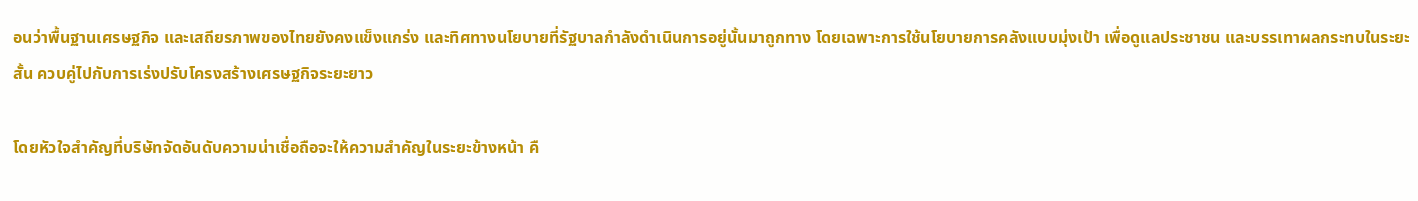อนว่าพื้นฐานเศรษฐกิจ และเสถียรภาพของไทยยังคงแข็งแกร่ง และทิศทางนโยบายที่รัฐบาลกำลังดำเนินการอยู่นั้นมาถูกทาง โดยเฉพาะการใช้นโยบายการคลังแบบมุ่งเป้า เพื่อดูแลประชาชน และบรรเทาผลกระทบในระยะสั้น ควบคู่ไปกับการเร่งปรับโครงสร้างเศรษฐกิจระยะยาว

โดยหัวใจสำคัญที่บริษัทจัดอันดับความน่าเชื่อถือจะให้ความสำคัญในระยะข้างหน้า คื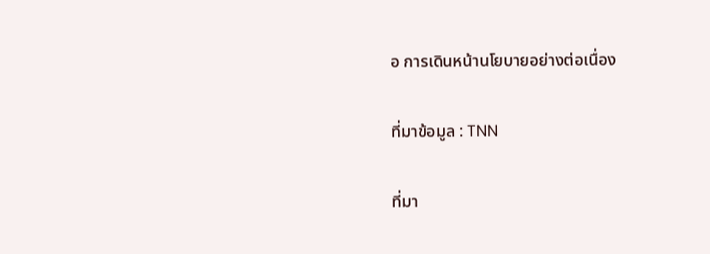อ การเดินหน้านโยบายอย่างต่อเนื่อง

ที่มาข้อมูล : TNN

ที่มา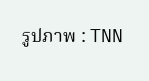รูปภาพ : TNN